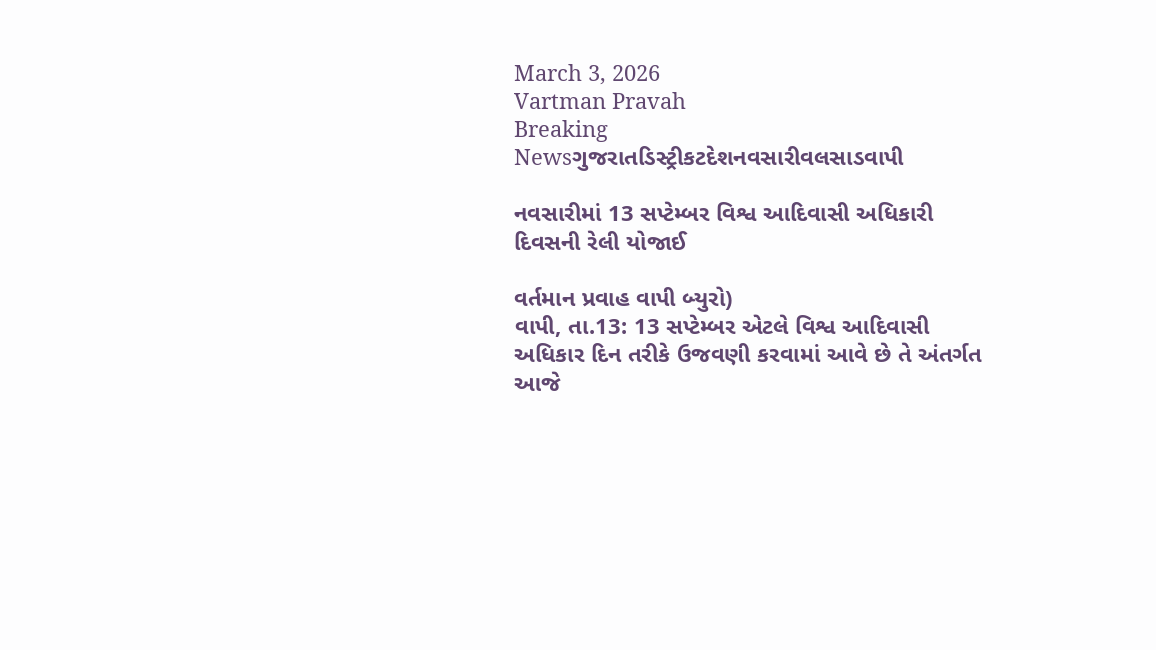March 3, 2026
Vartman Pravah
Breaking Newsગુજરાતડિસ્ટ્રીકટદેશનવસારીવલસાડવાપી

નવસારીમાં 13 સપ્‍ટેમ્‍બર વિશ્વ આદિવાસી અધિકારી દિવસની રેલી યોજાઈ

વર્તમાન પ્રવાહ વાપી બ્‍યુરો)
વાપી, તા.13: 13 સપ્‍ટેમ્‍બર એટલે વિશ્વ આદિવાસી અધિકાર દિન તરીકે ઉજવણી કરવામાં આવે છે તે અંતર્ગત આજે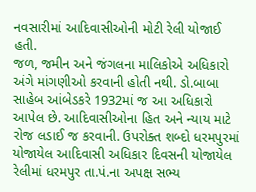નવસારીમાં આદિવાસીઓની મોટી રેલી યોજાઈ હતી.
જળ, જમીન અને જંગલના માલિકોએ અધિકારો અંગે માંગણીઓ કરવાની હોતી નથી. ડો.બાબા સાહેબ આંબેડકરે 1932માં જ આ અધિકારો આપેલ છે. આદિવાસીઓના હિત અને ન્‍યાય માટે રોજ લડાઈ જ કરવાની. ઉપરોક્‍ત શબ્‍દો ધરમપુરમાં યોજાયેલ આદિવાસી અધિકાર દિવસની યોજાયેલ રેલીમાં ધરમપુર તા.પં.ના અપક્ષ સભ્‍ય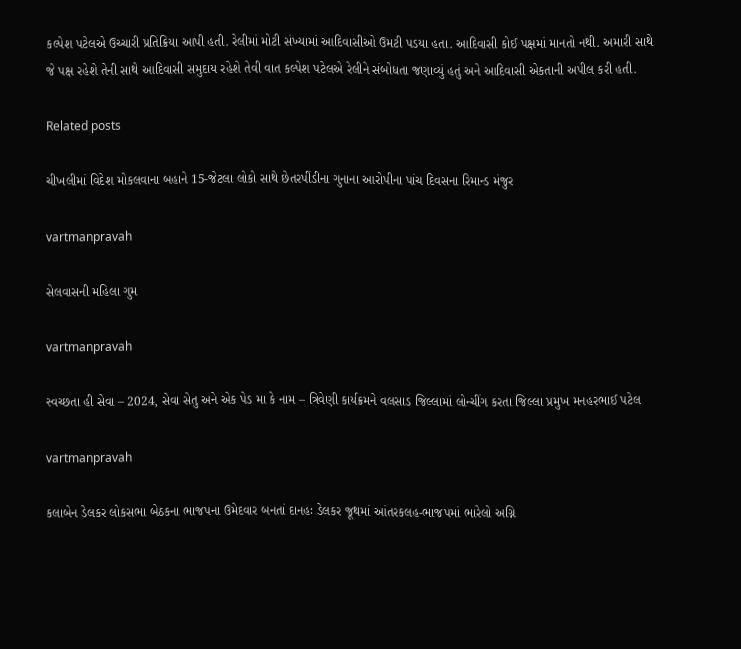કલ્‍પેશ પટેલએ ઉચ્‍ચારી પ્રતિક્રિયા આપી હતી. રેલીમાં મોટી સંખ્‍યામાં આદિવાસીઓ ઉમટી પડયા હતા. આદિવાસી કોઈ પક્ષમાં માનતો નથી. અમારી સાથે જે પક્ષ રહેશે તેની સાથે આદિવાસી સમુદાય રહેશે તેવી વાત કલ્‍પેશ પટેલએ રેલીને સંબોધતા જણાવ્‍યું હતું અને આદિવાસી એકતાની અપીલ કરી હતી.

Related posts

ચીખલીમાં વિદેશ મોકલવાના બહાને 15-જેટલા લોકો સાથે છેતરપીંડીના ગુનાના આરોપીના પાંચ દિવસના રિમાન્‍ડ મંજુર

vartmanpravah

સેલવાસની મહિલા ગુમ

vartmanpravah

સ્‍વચ્‍છતા હી સેવા – 2024, સેવા સેતુ અને એક પેડ મા કે નામ – ત્રિવેણી કાર્યક્રમને વલસાડ જિલ્લામાં લોન્‍ચીંગ કરતા જિલ્લા પ્રમુખ મનહરભાઈ પટેલ

vartmanpravah

કલાબેન ડેલકર લોકસભા બેઠકના ભાજપના ઉમેદવાર બનતાં દાનહઃ ડેલકર જૂથમાં આંતરકલહ-ભાજપમાં ભારેલો અગ્નિ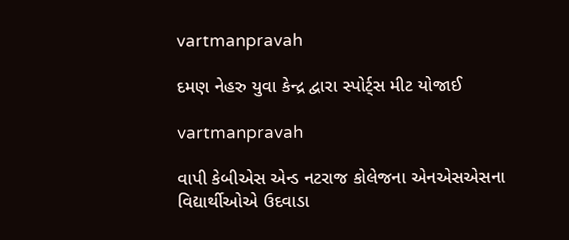vartmanpravah

દમણ નેહરુ યુવા કેન્‍દ્ર દ્વારા સ્‍પોર્ટ્‍સ મીટ યોજાઈ

vartmanpravah

વાપી કેબીએસ એન્‍ડ નટરાજ કોલેજના એનએસએસના વિદ્યાર્થીઓએ ઉદવાડા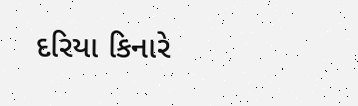દરિયા કિનારે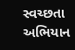સ્‍વચ્‍છતા અભિયાન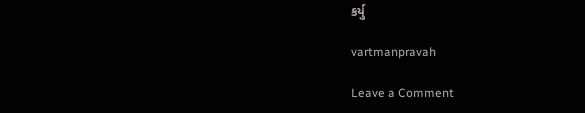કર્યુ

vartmanpravah

Leave a Comment